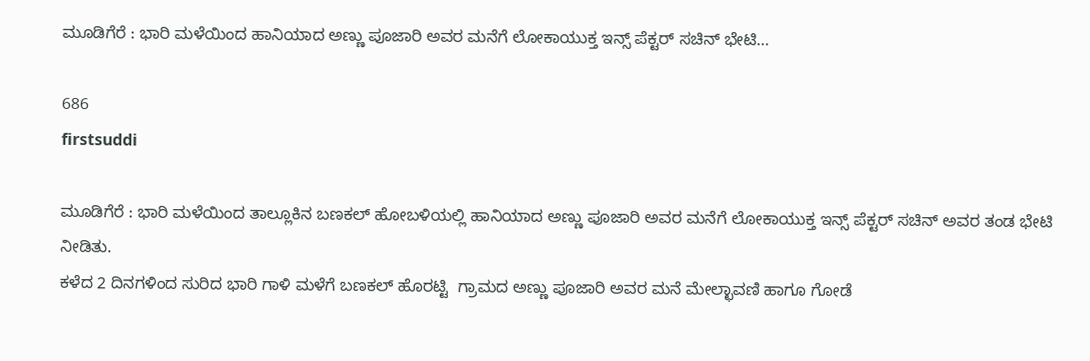ಮೂಡಿಗೆರೆ : ಭಾರಿ ಮಳೆಯಿಂದ ಹಾನಿಯಾದ ಅಣ್ಣು ಪೂಜಾರಿ ಅವರ ಮನೆಗೆ ಲೋಕಾಯುಕ್ತ ಇನ್ಸ್ ಪೆಕ್ಟರ್ ಸಚಿನ್ ಭೇಟಿ…

686
firstsuddi

ಮೂಡಿಗೆರೆ : ಭಾರಿ ಮಳೆಯಿಂದ ತಾಲ್ಲೂಕಿನ ಬಣಕಲ್ ಹೋಬಳಿಯಲ್ಲಿ ಹಾನಿಯಾದ ಅಣ್ಣು ಪೂಜಾರಿ ಅವರ ಮನೆಗೆ ಲೋಕಾಯುಕ್ತ ಇನ್ಸ್ ಪೆಕ್ಟರ್ ಸಚಿನ್ ಅವರ ತಂಡ ಭೇಟಿ ನೀಡಿತು.
ಕಳೆದ 2 ದಿನಗಳಿಂದ ಸುರಿದ ಭಾರಿ ಗಾಳಿ ಮಳೆಗೆ ಬಣಕಲ್ ಹೊರಟ್ಟಿ  ಗ್ರಾಮದ ಅಣ್ಣು ಪೂಜಾರಿ ಅವರ ಮನೆ ಮೇಲ್ಛಾವಣಿ ಹಾಗೂ ಗೋಡೆ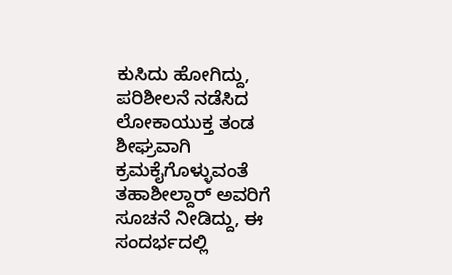ಕುಸಿದು ಹೋಗಿದ್ದು, ಪರಿಶೀಲನೆ ನಡೆಸಿದ ಲೋಕಾಯುಕ್ತ ತಂಡ ಶೀಘ್ರವಾಗಿ ಕ್ರಮಕೈಗೊಳ್ಳುವಂತೆ ತಹಾಶೀಲ್ದಾರ್ ಅವರಿಗೆ ಸೂಚನೆ ನೀಡಿದ್ದು, ಈ ಸಂದರ್ಭದಲ್ಲಿ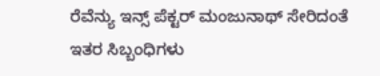ರೆವೆನ್ಯು ಇನ್ಸ್ ಪೆಕ್ಟರ್ ಮಂಜುನಾಥ್ ಸೇರಿದಂತೆ ಇತರ ಸಿಬ್ಬಂಧಿಗಳು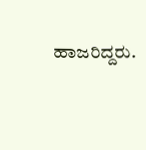ಹಾಜರಿದ್ದರು.